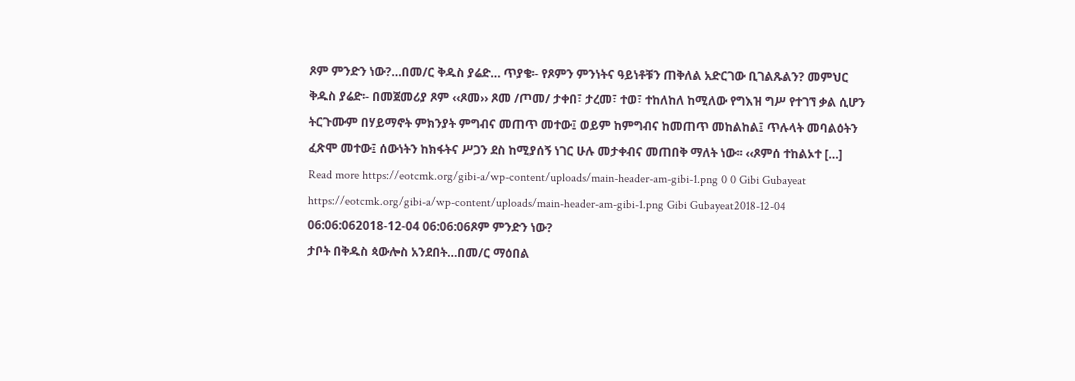ጾም ምንድን ነው?…በመ/ር ቅዱስ ያሬድ… ጥያቄ፡- የጾምን ምንነትና ዓይነቶቹን ጠቅለል አድርገው ቢገልጹልን? መምህር ቅዱስ ያሬድ፡- በመጀመሪያ ጾም ‹‹ጾመ›› ጾመ /ጦመ/ ታቀበ፣ ታረመ፣ ተወ፣ ተከለከለ ከሚለው የግእዝ ግሥ የተገኘ ቃል ሲሆን ትርጉሙም በሃይማኖት ምክንያት ምግብና መጠጥ መተው፤ ወይም ከምግብና ከመጠጥ መከልከል፤ ጥሉላት መባልዕትን ፈጽሞ መተው፤ ሰውነትን ከክፋትና ሥጋን ደስ ከሚያሰኝ ነገር ሁሉ መታቀብና መጠበቅ ማለት ነው፡፡ ‹‹ጾምሰ ተከልኦተ […] Read more https://eotcmk.org/gibi-a/wp-content/uploads/main-header-am-gibi-1.png 0 0 Gibi Gubayeat https://eotcmk.org/gibi-a/wp-content/uploads/main-header-am-gibi-1.png Gibi Gubayeat2018-12-04 06:06:062018-12-04 06:06:06ጾም ምንድን ነው?
ታቦት በቅዱስ ጳውሎስ አንደበት…በመ/ር ማዕበል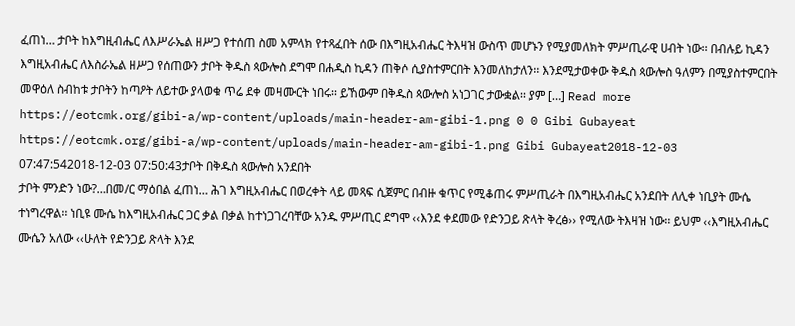ፈጠነ… ታቦት ከእግዚብሔር ለእሥራኤል ዘሥጋ የተሰጠ ስመ አምላክ የተጻፈበት ሰው በእግዚአብሔር ትእዛዝ ውስጥ መሆኑን የሚያመለክት ምሥጢራዊ ሀብት ነው፡፡ በብሉይ ኪዳን እግዚአብሔር ለእስራኤል ዘሥጋ የሰጠውን ታቦት ቅዱስ ጳውሎስ ደግሞ በሐዲስ ኪዳን ጠቅሶ ሲያስተምርበት እንመለከታለን፡፡ እንደሚታወቀው ቅዱስ ጳውሎስ ዓለምን በሚያስተምርበት መዋዕለ ስብከቱ ታቦትን ከጣዖት ለይተው ያላወቁ ጥሬ ደቀ መዛሙርት ነበሩ፡፡ ይኸውም በቅዱስ ጳውሎስ አነጋገር ታውቋል፡፡ ያም […] Read more https://eotcmk.org/gibi-a/wp-content/uploads/main-header-am-gibi-1.png 0 0 Gibi Gubayeat https://eotcmk.org/gibi-a/wp-content/uploads/main-header-am-gibi-1.png Gibi Gubayeat2018-12-03 07:47:542018-12-03 07:50:43ታቦት በቅዱስ ጳውሎስ አንደበት
ታቦት ምንድን ነው?…በመ/ር ማዕበል ፈጠነ… ሕገ እግዚአብሔር በወረቀት ላይ መጻፍ ሲጀምር በብዙ ቁጥር የሚቆጠሩ ምሥጢራት በእግዚአብሔር አንደበት ለሊቀ ነቢያት ሙሴ ተነግረዋል፡፡ ነቢዩ ሙሴ ከእግዚአብሔር ጋር ቃል በቃል ከተነጋገረባቸው አንዱ ምሥጢር ደግሞ ‹‹እንደ ቀደመው የድንጋይ ጽላት ቅረፅ›› የሚለው ትእዛዝ ነው፡፡ ይህም ‹‹እግዚአብሔር ሙሴን አለው ‹‹ሁለት የድንጋይ ጽላት እንደ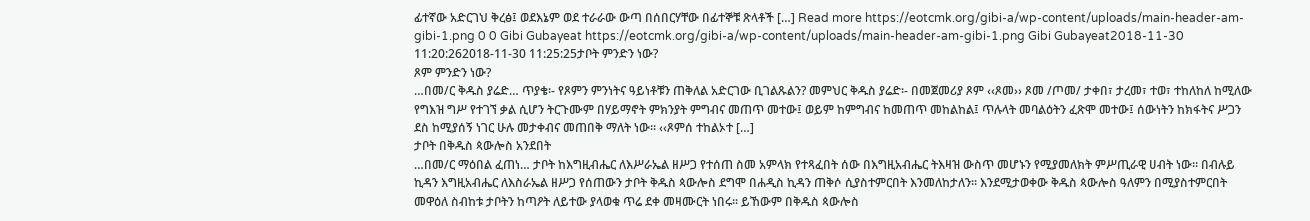ፊተኛው አድርገህ ቅረፅ፤ ወደእኔም ወደ ተራራው ውጣ በሰበርሃቸው በፊተኞቹ ጽላቶች […] Read more https://eotcmk.org/gibi-a/wp-content/uploads/main-header-am-gibi-1.png 0 0 Gibi Gubayeat https://eotcmk.org/gibi-a/wp-content/uploads/main-header-am-gibi-1.png Gibi Gubayeat2018-11-30 11:20:262018-11-30 11:25:25ታቦት ምንድን ነው?
ጾም ምንድን ነው?
…በመ/ር ቅዱስ ያሬድ… ጥያቄ፡- የጾምን ምንነትና ዓይነቶቹን ጠቅለል አድርገው ቢገልጹልን? መምህር ቅዱስ ያሬድ፡- በመጀመሪያ ጾም ‹‹ጾመ›› ጾመ /ጦመ/ ታቀበ፣ ታረመ፣ ተወ፣ ተከለከለ ከሚለው የግእዝ ግሥ የተገኘ ቃል ሲሆን ትርጉሙም በሃይማኖት ምክንያት ምግብና መጠጥ መተው፤ ወይም ከምግብና ከመጠጥ መከልከል፤ ጥሉላት መባልዕትን ፈጽሞ መተው፤ ሰውነትን ከክፋትና ሥጋን ደስ ከሚያሰኝ ነገር ሁሉ መታቀብና መጠበቅ ማለት ነው፡፡ ‹‹ጾምሰ ተከልኦተ […]
ታቦት በቅዱስ ጳውሎስ አንደበት
…በመ/ር ማዕበል ፈጠነ… ታቦት ከእግዚብሔር ለእሥራኤል ዘሥጋ የተሰጠ ስመ አምላክ የተጻፈበት ሰው በእግዚአብሔር ትእዛዝ ውስጥ መሆኑን የሚያመለክት ምሥጢራዊ ሀብት ነው፡፡ በብሉይ ኪዳን እግዚአብሔር ለእስራኤል ዘሥጋ የሰጠውን ታቦት ቅዱስ ጳውሎስ ደግሞ በሐዲስ ኪዳን ጠቅሶ ሲያስተምርበት እንመለከታለን፡፡ እንደሚታወቀው ቅዱስ ጳውሎስ ዓለምን በሚያስተምርበት መዋዕለ ስብከቱ ታቦትን ከጣዖት ለይተው ያላወቁ ጥሬ ደቀ መዛሙርት ነበሩ፡፡ ይኸውም በቅዱስ ጳውሎስ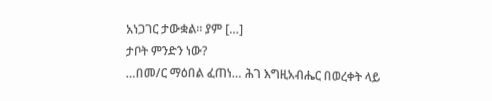አነጋገር ታውቋል፡፡ ያም […]
ታቦት ምንድን ነው?
…በመ/ር ማዕበል ፈጠነ… ሕገ እግዚአብሔር በወረቀት ላይ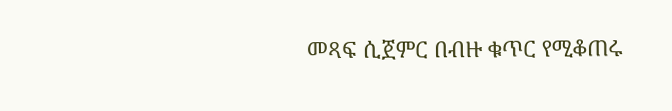መጻፍ ሲጀምር በብዙ ቁጥር የሚቆጠሩ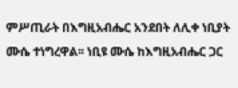ምሥጢራት በእግዚአብሔር አንደበት ለሊቀ ነቢያት ሙሴ ተነግረዋል፡፡ ነቢዩ ሙሴ ከእግዚአብሔር ጋር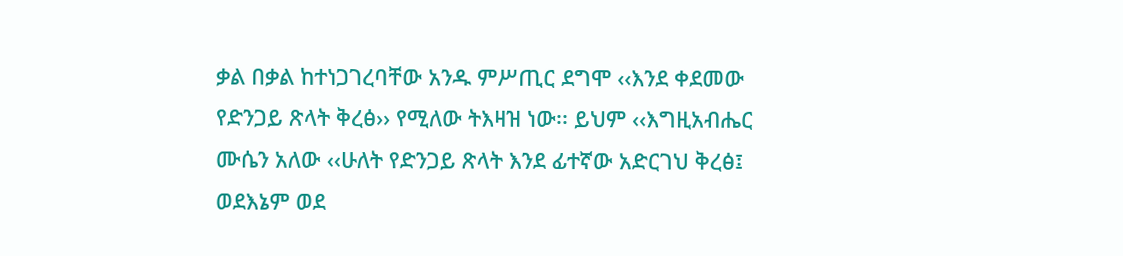ቃል በቃል ከተነጋገረባቸው አንዱ ምሥጢር ደግሞ ‹‹እንደ ቀደመው የድንጋይ ጽላት ቅረፅ›› የሚለው ትእዛዝ ነው፡፡ ይህም ‹‹እግዚአብሔር ሙሴን አለው ‹‹ሁለት የድንጋይ ጽላት እንደ ፊተኛው አድርገህ ቅረፅ፤ ወደእኔም ወደ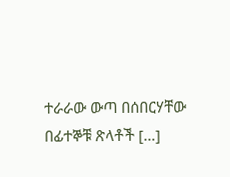ተራራው ውጣ በሰበርሃቸው በፊተኞቹ ጽላቶች […]